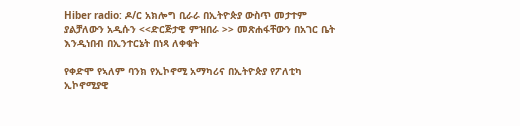Hiber radio: ዶ/ር አክሎግ ቢራራ በኢትዮጵያ ውስጥ መታተም ያልቻለውን አዲሱን <<ድርጅታዊ ምዝበራ >> መጽሐፋቸውን በአገር ቤት እንዲነበብ በኢንተርኔት በነጻ ለቀቁት

የቀድሞ የኣለም ባንክ የኢኮኖሚ አማካሪና በኢትዮጵያ የፖለቲካ ኢኮኖሚያዊ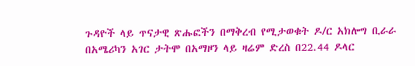ጉዳዮች ላይ ጥናታዊ ጽሑፎችን በማቅረብ የሚታወቁት ዶ/ር አክሎግ ቢራራ በአሜሪካን አገር ታትሞ በአማዞን ላይ ዛሬም ድረስ በ22.44 ዶላር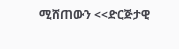ሚሸጠውን <<ድርጅታዊ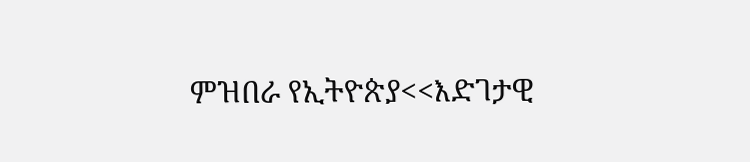ምዝበራ የኢትዮጵያ<<እድገታዊ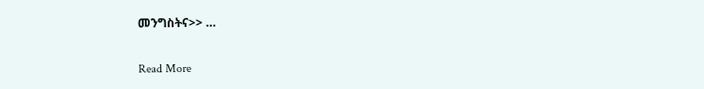መንግስትና>> …

Read More